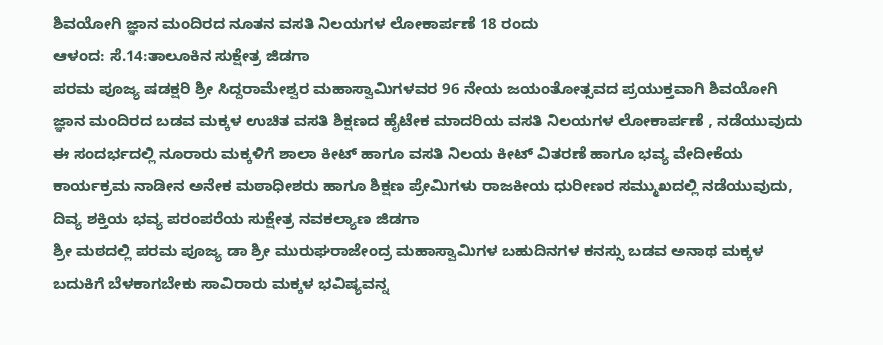ಶಿವಯೋಗಿ ಜ್ಞಾನ ಮಂದಿರದ ನೂತನ ವಸತಿ ನಿಲಯಗಳ ಲೋಕಾರ್ಪಣೆ 18 ರಂದು
ಆಳಂದ: ಸೆ.14:ತಾಲೂಕಿನ ಸುಕ್ಷೇತ್ರ ಜಿಡಗಾ
ಪರಮ ಪೂಜ್ಯ ಷಡಕ್ಷರಿ ಶ್ರೀ ಸಿದ್ದರಾಮೇಶ್ವರ ಮಹಾಸ್ವಾಮಿಗಳವರ 96 ನೇಯ ಜಯಂತೋತ್ಸವದ ಪ್ರಯುಕ್ತವಾಗಿ ಶಿವಯೋಗಿ ಜ್ಞಾನ ಮಂದಿರದ ಬಡವ ಮಕ್ಕಳ ಉಚಿತ ವಸತಿ ಶಿಕ್ಷಣದ ಹೈಟೇಕ ಮಾದರಿಯ ವಸತಿ ನಿಲಯಗಳ ಲೋಕಾರ್ಪಣೆ , ನಡೆಯುವುದು ಈ ಸಂದರ್ಭದಲ್ಲಿ ನೂರಾರು ಮಕ್ಕಳಿಗೆ ಶಾಲಾ ಕೀಟ್ ಹಾಗೂ ವಸತಿ ನಿಲಯ ಕೀಟ್ ವಿತರಣೆ ಹಾಗೂ ಭವ್ಯ ವೇದೀಕೆಯ ಕಾರ್ಯಕ್ರಮ ನಾಡೀನ ಅನೇಕ ಮಠಾಧೀಶರು ಹಾಗೂ ಶಿಕ್ಷಣ ಪ್ರೇಮಿಗಳು ರಾಜಕೀಯ ಧುರೀಣರ ಸಮ್ಮುಖದಲ್ಲಿ ನಡೆಯುವುದು,
ದಿವ್ಯ ಶಕ್ತಿಯ ಭವ್ಯ ಪರಂಪರೆಯ ಸುಕ್ಷೇತ್ರ ನವಕಲ್ಯಾಣ ಜಿಡಗಾ
ಶ್ರೀ ಮಠದಲ್ಲಿ ಪರಮ ಪೂಜ್ಯ ಡಾ ಶ್ರೀ ಮುರುಘರಾಜೇಂದ್ರ ಮಹಾಸ್ವಾಮಿಗಳ ಬಹುದಿನಗಳ ಕನಸ್ಸು ಬಡವ ಅನಾಥ ಮಕ್ಕಳ ಬದುಕಿಗೆ ಬೆಳಕಾಗಬೇಕು ಸಾವಿರಾರು ಮಕ್ಕಳ ಭವಿಷ್ಯವನ್ನ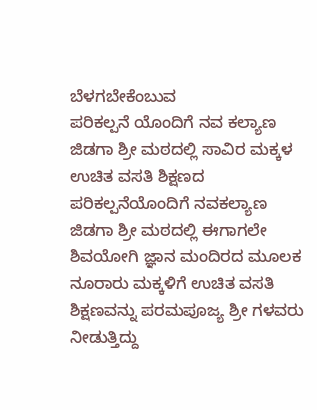ಬೆಳಗಬೇಕೆಂಬುವ
ಪರಿಕಲ್ಪನೆ ಯೊಂದಿಗೆ ನವ ಕಲ್ಯಾಣ ಜಿಡಗಾ ಶ್ರೀ ಮಠದಲ್ಲಿ ಸಾವಿರ ಮಕ್ಕಳ ಉಚಿತ ವಸತಿ ಶಿಕ್ಷಣದ ಪರಿಕಲ್ಪನೆಯೊಂದಿಗೆ ನವಕಲ್ಯಾಣ ಜಿಡಗಾ ಶ್ರೀ ಮಠದಲ್ಲಿ ಈಗಾಗಲೇ ಶಿವಯೋಗಿ ಜ್ಞಾನ ಮಂದಿರದ ಮೂಲಕ ನೂರಾರು ಮಕ್ಕಳಿಗೆ ಉಚಿತ ವಸತಿ ಶಿಕ್ಷಣವನ್ನು ಪರಮಪೂಜ್ಯ ಶ್ರೀ ಗಳವರು ನೀಡುತ್ತಿದ್ದು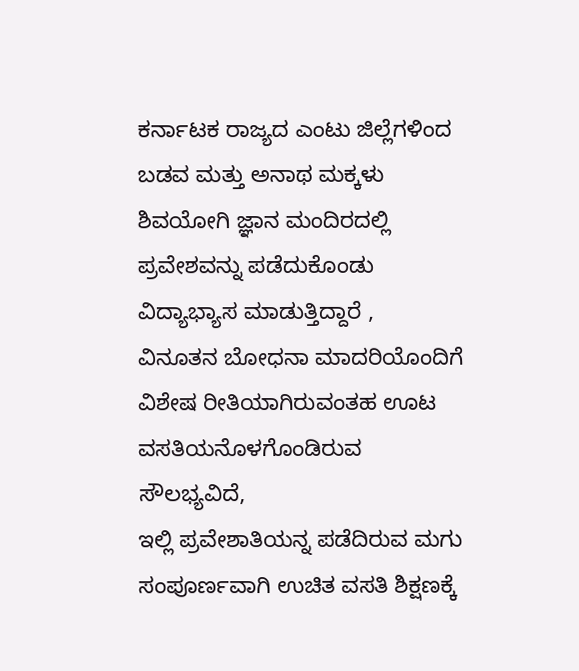ಕರ್ನಾಟಕ ರಾಜ್ಯದ ಎಂಟು ಜಿಲ್ಲೆಗಳಿಂದ ಬಡವ ಮತ್ತು ಅನಾಥ ಮಕ್ಕಳು ಶಿವಯೋಗಿ ಜ್ಞಾನ ಮಂದಿರದಲ್ಲಿ ಪ್ರವೇಶವನ್ನು ಪಡೆದುಕೊಂಡು ವಿದ್ಯಾಭ್ಯಾಸ ಮಾಡುತ್ತಿದ್ದಾರೆ ,
ವಿನೂತನ ಬೋಧನಾ ಮಾದರಿಯೊಂದಿಗೆ ವಿಶೇಷ ರೀತಿಯಾಗಿರುವಂತಹ ಊಟ ವಸತಿಯನೊಳಗೊಂಡಿರುವ ಸೌಲಭ್ಯವಿದೆ,
ಇಲ್ಲಿ ಪ್ರವೇಶಾತಿಯನ್ನ ಪಡೆದಿರುವ ಮಗು ಸಂಪೂರ್ಣವಾಗಿ ಉಚಿತ ವಸತಿ ಶಿಕ್ಷಣಕ್ಕೆ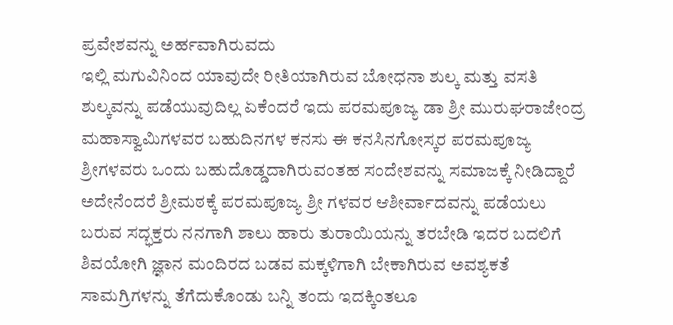ಪ್ರವೇಶವನ್ನು ಅರ್ಹವಾಗಿರುವದು
ಇಲ್ಲಿ ಮಗುವಿನಿಂದ ಯಾವುದೇ ರೀತಿಯಾಗಿರುವ ಬೋಧನಾ ಶುಲ್ಕ ಮತ್ತು ವಸತಿ ಶುಲ್ಕವನ್ನು ಪಡೆಯುವುದಿಲ್ಲ ಏಕೆಂದರೆ ಇದು ಪರಮಪೂಜ್ಯ ಡಾ ಶ್ರೀ ಮುರುಘರಾಜೇಂದ್ರ ಮಹಾಸ್ವಾಮಿಗಳವರ ಬಹುದಿನಗಳ ಕನಸು ಈ ಕನಸಿನಗೋಸ್ಕರ ಪರಮಪೂಜ್ಯ ಶ್ರೀಗಳವರು ಒಂದು ಬಹುದೊಡ್ಡದಾಗಿರುವಂತಹ ಸಂದೇಶವನ್ನು ಸಮಾಜಕ್ಕೆ ನೀಡಿದ್ದಾರೆ ಅದೇನೆಂದರೆ ಶ್ರೀಮಠಕ್ಕೆ ಪರಮಪೂಜ್ಯ ಶ್ರೀ ಗಳವರ ಆಶೀರ್ವಾದವನ್ನು ಪಡೆಯಲು ಬರುವ ಸದ್ಭಕ್ತರು ನನಗಾಗಿ ಶಾಲು ಹಾರು ತುರಾಯಿಯನ್ನು ತರಬೇಡಿ ಇದರ ಬದಲಿಗೆ ಶಿವಯೋಗಿ ಜ್ಞಾನ ಮಂದಿರದ ಬಡವ ಮಕ್ಕಳಿಗಾಗಿ ಬೇಕಾಗಿರುವ ಅವಶ್ಯಕತೆ ಸಾಮಗ್ರಿಗಳನ್ನು ತೆಗೆದುಕೊಂಡು ಬನ್ನಿ ತಂದು ಇದಕ್ಕಿಂತಲೂ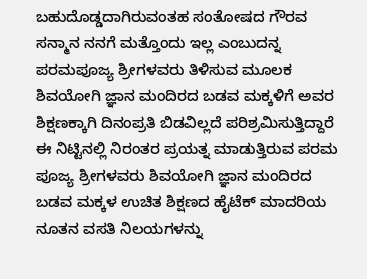ಬಹುದೊಡ್ಡದಾಗಿರುವಂತಹ ಸಂತೋಷದ ಗೌರವ ಸನ್ಮಾನ ನನಗೆ ಮತ್ತೊಂದು ಇಲ್ಲ ಎಂಬುದನ್ನ ಪರಮಪೂಜ್ಯ ಶ್ರೀಗಳವರು ತಿಳಿಸುವ ಮೂಲಕ ಶಿವಯೋಗಿ ಜ್ಞಾನ ಮಂದಿರದ ಬಡವ ಮಕ್ಕಳಿಗೆ ಅವರ ಶಿಕ್ಷಣಕ್ಕಾಗಿ ದಿನಂಪ್ರತಿ ಬಿಡವಿಲ್ಲದೆ ಪರಿಶ್ರಮಿಸುತ್ತಿದ್ದಾರೆ
ಈ ನಿಟ್ಟಿನಲ್ಲಿ ನಿರಂತರ ಪ್ರಯತ್ನ ಮಾಡುತ್ತಿರುವ ಪರಮ ಪೂಜ್ಯ ಶ್ರೀಗಳವರು ಶಿವಯೋಗಿ ಜ್ಞಾನ ಮಂದಿರದ ಬಡವ ಮಕ್ಕಳ ಉಚಿತ ಶಿಕ್ಷಣದ ಹೈಟೆಕ್ ಮಾದರಿಯ ನೂತನ ವಸತಿ ನಿಲಯಗಳನ್ನು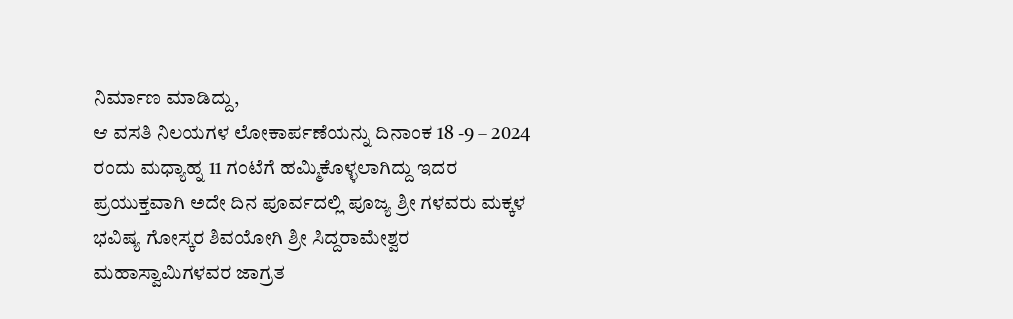ನಿರ್ಮಾಣ ಮಾಡಿದ್ದು,
ಆ ವಸತಿ ನಿಲಯಗಳ ಲೋಕಾರ್ಪಣೆಯನ್ನು ದಿನಾಂಕ 18 -9 – 2024 ರಂದು ಮಧ್ಯಾಹ್ನ 11 ಗಂಟೆಗೆ ಹಮ್ಮಿಕೊಳ್ಳಲಾಗಿದ್ದು ಇದರ ಪ್ರಯುಕ್ತವಾಗಿ ಅದೇ ದಿನ ಪೂರ್ವದಲ್ಲಿ ಪೂಜ್ಯ ಶ್ರೀ ಗಳವರು ಮಕ್ಕಳ ಭವಿಷ್ಯ ಗೋಸ್ಕರ ಶಿವಯೋಗಿ ಶ್ರೀ ಸಿದ್ದರಾಮೇಶ್ವರ ಮಹಾಸ್ವಾಮಿಗಳವರ ಜಾಗ್ರತ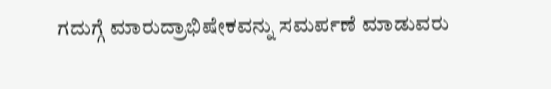ಗದುಗ್ಗೆ ಮಾರುದ್ರಾಭಿಷೇಕವನ್ನು ಸಮರ್ಪಣೆ ಮಾಡುವರು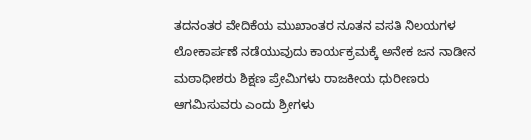ತದನಂತರ ವೇದಿಕೆಯ ಮುಖಾಂತರ ನೂತನ ವಸತಿ ನಿಲಯಗಳ ಲೋಕಾರ್ಪಣೆ ನಡೆಯುವುದು ಕಾರ್ಯಕ್ರಮಕ್ಕೆ ಅನೇಕ ಜನ ನಾಡೀನ ಮಠಾಧೀಶರು ಶಿಕ್ಷಣ ಪ್ರೇಮಿಗಳು ರಾಜಕೀಯ ಧುರೀಣರು ಆಗಮಿಸುವರು ಎಂದು ಶ್ರೀಗಳು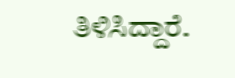ತಿಳಿಸಿದ್ದಾರೆ.